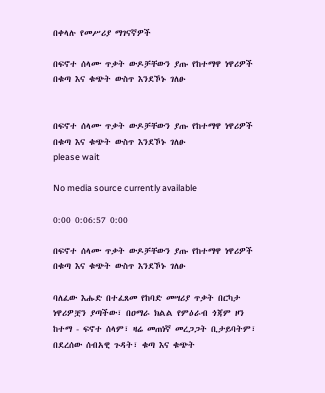በቀላሉ የመሥሪያ ማገናኛዎች

በፍኖተ ሰላሙ ጥቃት ውዶቻቸውን ያጡ የከተማዋ ነዋሪዎች በቁጣ እና ቁጭት ውስጥ እንደኾኑ ገለፁ


በፍኖተ ሰላሙ ጥቃት ውዶቻቸውን ያጡ የከተማዋ ነዋሪዎች በቁጣ እና ቁጭት ውስጥ እንደኾኑ ገለፁ
please wait

No media source currently available

0:00 0:06:57 0:00

በፍኖተ ሰላሙ ጥቃት ውዶቻቸውን ያጡ የከተማዋ ነዋሪዎች በቁጣ እና ቁጭት ውስጥ እንደኾኑ ገለፁ

ባለፈው እሑድ በተፈጸመ የከባድ መሣሪያ ጥቃት በርካታ ነዋሪዎቿን ያጣችው፣ በዐማራ ክልል የምዕራብ ጎጃም ዞን ከተማ - ፍኖተ ሰላም፣ ዛሬ መጠነኛ መረጋጋት ቢታይባትም፣ በደረሰው ሰብአዊ ጉዳት፣ ቁጣ እና ቁጭት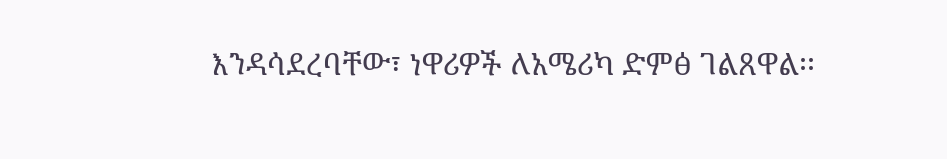እንዳሳደረባቸው፣ ነዋሪዎች ለአሜሪካ ድምፅ ገልጸዋል፡፡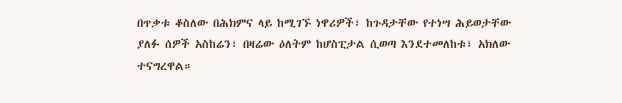በጥቃቱ ቆስለው በሕክምና ላይ ከሚገኙ ነዋሪዎች፣ ከጉዳታቸው የተነሣ ሕይወታቸው ያለፉ ሰዎች አስከሬን፣ በዛሬው ዕለትም ከሆስፒታል ሲወጣ እንደተመለከቱ፣ አክለው ተናግረዋል።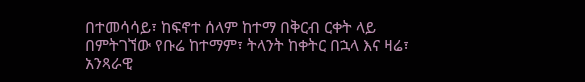በተመሳሳይ፣ ከፍኖተ ሰላም ከተማ በቅርብ ርቀት ላይ በምትገኘው የቡሬ ከተማም፣ ትላንት ከቀትር በኋላ እና ዛሬ፣ አንጻራዊ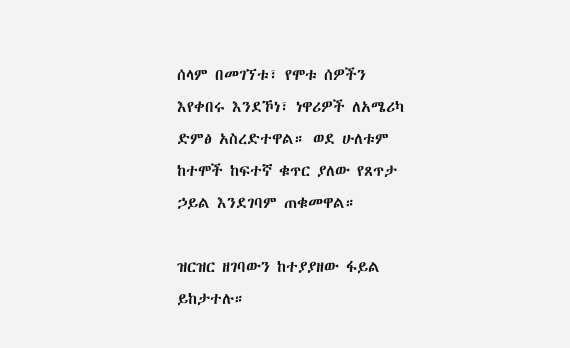ሰላም በመገኘቱ፣ የሞቱ ሰዎችን እየቀበሩ እንደኾነ፣ ነዋሪዎች ለአሜሪካ ድምፅ አስረድተዋል። ወደ ሁለቱም ከተሞች ከፍተኛ ቁጥር ያለው የጸጥታ ኃይል እንደገባም ጠቁመዋል።

ዝርዝር ዘገባውን ከተያያዘው ፋይል ይከታተሉ።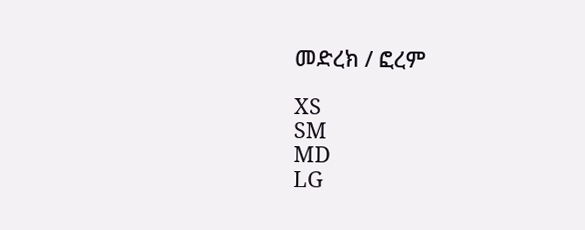መድረክ / ፎረም

XS
SM
MD
LG